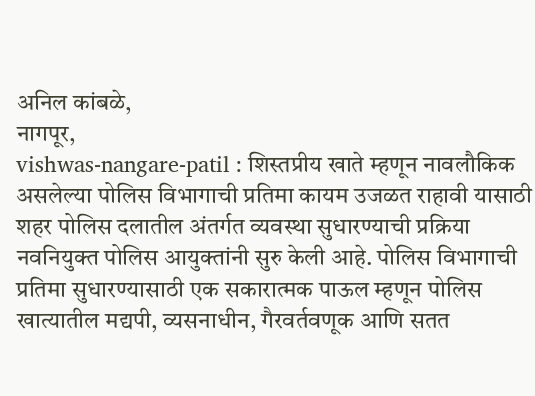अनिल कांबळे,
नागपूर,
vishwas-nangare-patil : शिस्तप्रीय खाते म्हणून नावलौकिक असलेल्या पोलिस विभागाची प्रतिमा कायम उजळत राहावी यासाठी शहर पोलिस दलातील अंतर्गत व्यवस्था सुधारण्याची प्रक्रिया नवनियुक्त पोलिस आयुक्तांनी सुरु केली आहे. पोलिस विभागाची प्रतिमा सुधारण्यासाठी एक सकारात्मक पाऊल म्हणून पोलिस खात्यातील मद्यपी, व्यसनाधीन, गैरवर्तवणूक आणि सतत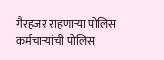गैरहजर राहणाऱ्या पोलिस कर्मचाऱ्यांची पोलिस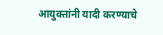आयुक्तांनी यादी करण्याचे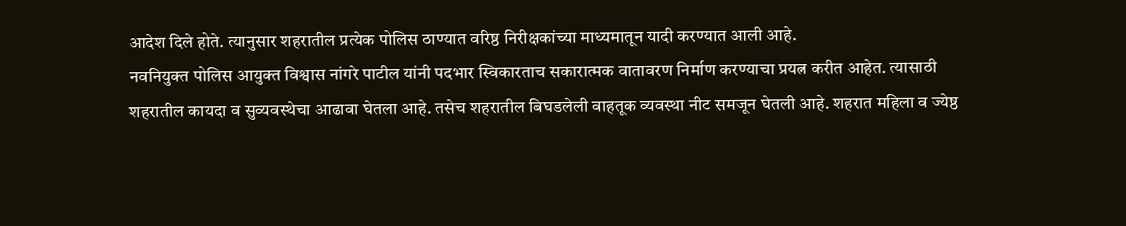आदेश दिले होते. त्यानुसार शहरातील प्रत्येक पोलिस ठाण्यात वरिष्ठ निरीक्षकांच्या माध्यमातून यादी करण्यात आली आहे.
नवनियुक्त पोलिस आयुक्त विश्वास नांगरे पाटील यांनी पदभार स्विकारताच सकारात्मक वातावरण निर्माण करण्याचा प्रयत्न करीत आहेत. त्यासाठी शहरातील कायदा व सुव्यवस्थेचा आढावा घेतला आहे. तसेच शहरातील बिघडलेली वाहतूक व्यवस्था नीट समजून घेतली आहे. शहरात महिला व ज्येष्ठ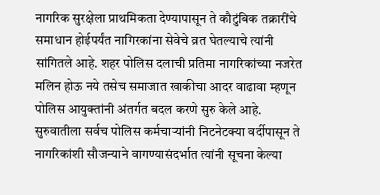नागरिक सुरक्षेला प्राथमिकता देण्यापासून ते कौटुंबिक तक्रारींचे समाधान होईपर्यंत नागिरकांना सेवेचे व्रत घेतल्याचे त्यांनी सांगितले आहे. शहर पोलिस दलाची प्रतिमा नागरिकांच्या नजरेत मलिन होऊ नये तसेच समाजात खाकीचा आदर वाढावा म्हणून पोलिस आयुक्तांनी अंतर्गत बदल करणे सुरु केले आहे. सुरुवातीला सर्वच पोलिस कर्मचाऱ्यांनी निटनेटक्या वर्दीपासून ते नागरिकांशी सौजन्याने वागण्यासंदर्भात त्यांनी सूचना केल्या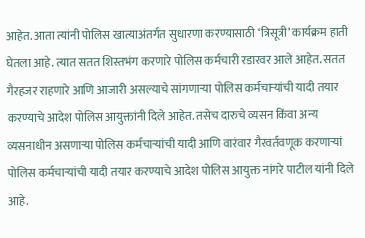आहेत. आता त्यांनी पोलिस खात्याअंतर्गत सुधारणा करण्यासाठी ‘त्रिसूत्री’ कार्यक्रम हाती घेतला आहे. त्यात सतत शिस्तभंग करणारे पोलिस कर्मचारी रडारवर आले आहेत. सतत गैरहजर राहणारे आणि आजारी असल्याचे सांगणाऱ्या पोलिस कर्मचाऱ्यांची यादी तयार करण्याचे आदेश पोलिस आयुक्तांनी दिले आहेत. तसेच दारुचे व्यसन किंवा अन्य व्यसनाधीन असणाऱ्या पोलिस कर्मचाऱ्यांची यादी आणि वारंवार गैरवर्तवणूक करणाऱ्यां पोलिस कर्मचाऱ्यांची यादी तयार करण्याचे आदेश पोलिस आयुक्त नांगरे पाटील यांनी दिले आहे.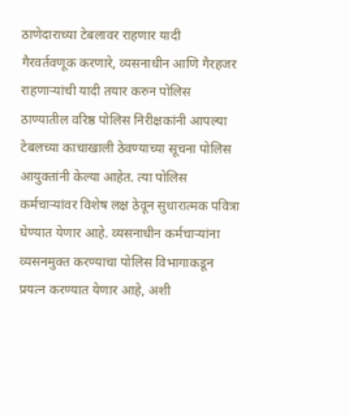ठाणेदाराच्या टेबलावर राहणार यादी
गैरवर्तवणूक करणारे, व्यसनाधीन आणि गैरहजर राहणाऱ्यांची यादी तयार करुन पोलिस ठाण्यातील वरिष्ठ पोलिस निरीक्षकांनी आपल्या टेबलच्या काचाखाली ठेवण्याच्या सूचना पोलिस आयुक्तांनी केल्या आहेत. त्या पोलिस कर्मचाऱ्यांवर विशेष लक्ष ठेवून सुधारात्मक पवित्रा घेण्यात येणार आहे. व्यसनाधीन कर्मचाऱ्यांना व्यसनमुक्त करण्याचा पोलिस विभागाकडून प्रयत्न करण्यात येणार आहे, अशी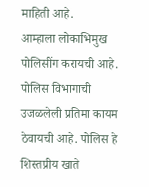माहिती आहे.
आम्हाला लोकाभिमुख पोलिसींग करायची आहे. पोलिस विभागाची उजळलेली प्रतिमा कायम ठेवायची आहे. पोलिस हे शिस्तप्रीय खाते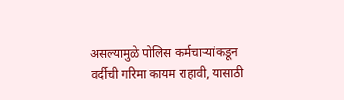असल्यामुळे पोलिस कर्मचाऱ्यांकडून वर्दीची गरिमा कायम राहावी, यासाठी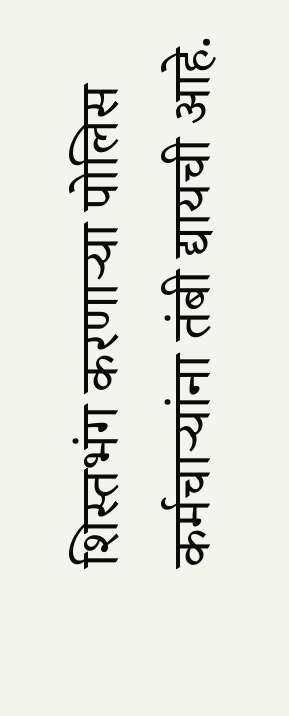शिस्तभंग करणाऱ्या पोलिस कर्मचाऱ्यांना तंबी द्यायची आहे.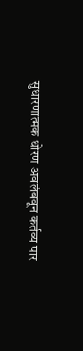सुधारणात्मक धोरण अवलंबवून कर्तव्य पार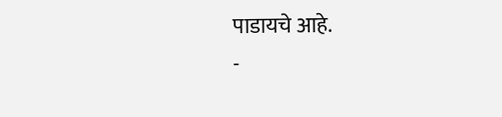पाडायचे आहे.
-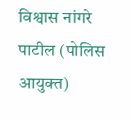विश्वास नांगरे पाटील (पोलिस आयुक्त)